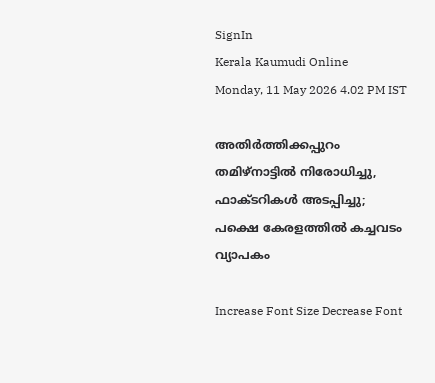SignIn
Kerala Kaumudi Online
Monday, 11 May 2026 4.02 PM IST

അതിർത്തിക്കപ്പുറം തമിഴ്‌നാട്ടിൽ നിരോധിച്ചു, ഫാക്‌ടറികൾ അടപ്പിച്ചു; പക്ഷെ കേരളത്തിൽ കച്ചവടം വ്യാപകം

Increase Font Size Decrease Font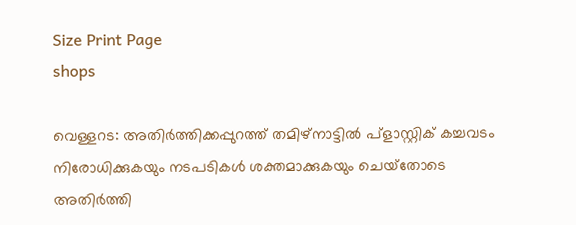Size Print Page
shops

വെള്ളറട: അതിർത്തിക്കപ്പുറത്ത് തമിഴ്നാട്ടിൽ പ്ളാസ്റ്റിക് കച്ചവടം നിരോധിക്കുകയും നടപടികൾ ശക്തമാക്കുകയും ചെയ്‌തോടെ അതിർത്തി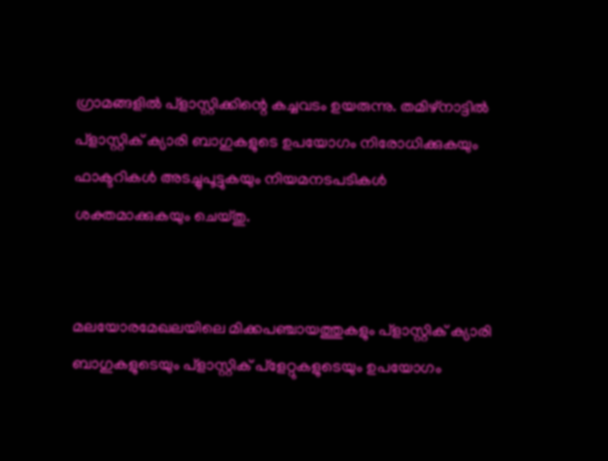ഗ്രാമങ്ങളിൽ പ്ളാസ്റ്റിക്കിന്റെ കച്ചവടം ഉയരുന്നു. തമിഴ്നാട്ടിൽ പ്ളാസ്റ്റിക് ക്യാരി ബാഗുകളുടെ ഉപയോഗം നിരോധിക്കുകയും ഫാക്ടറികൾ അടച്ചുപൂട്ടുകയും നിയമനടപടികൾ ശക്തമാക്കുകയും ചെയ്തു.


മലയോരമേഖലയിലെ മിക്കപഞ്ചായത്തുകളും പ്ളാസ്റ്റിക് ക്യാരി ബാഗുകളുടെയും പ്ളാസ്റ്റിക് പ്‌ളേറ്റുകളുടെയും ഉപയോഗം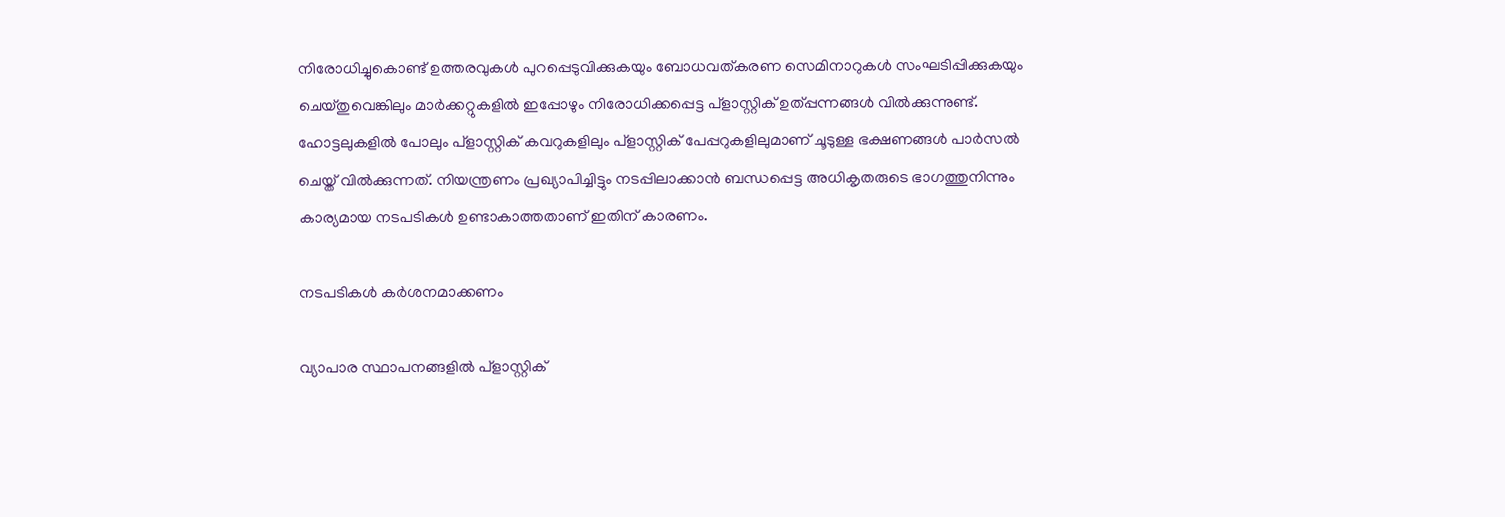നിരോധിച്ചുകൊണ്ട് ഉത്തരവുകൾ പുറപ്പെടുവിക്കുകയും ബോധവത്കരണ സെമിനാറുകൾ സംഘടിപ്പിക്കുകയും ചെയ്തുവെങ്കിലും മാർക്കറ്റുകളിൽ ഇപ്പോഴും നിരോധിക്കപ്പെട്ട പ്ളാസ്റ്റിക് ഉത്പ്പന്നങ്ങൾ വിൽക്കുന്നുണ്ട്. ഹോട്ടലുകളിൽ പോലും പ്ളാസ്റ്റിക് കവറുകളിലും പ്ളാസ്റ്റിക് പേപ്പറുകളിലുമാണ് ചൂടുള്ള ഭക്ഷണങ്ങൾ പാർസൽ ചെയ്ത് വിൽക്കുന്നത്. നിയന്ത്രണം പ്രഖ്യാപിച്ചിട്ടും നടപ്പിലാക്കാൻ ബന്ധപ്പെട്ട അധികൃതരുടെ ഭാഗത്തുനിന്നും കാര്യമായ നടപടികൾ ഉണ്ടാകാത്തതാണ് ഇതിന് കാരണം.

നടപടികൾ കർശനമാക്കണം

വ്യാപാര സ്ഥാപനങ്ങളിൽ പ്ളാസ്റ്റിക്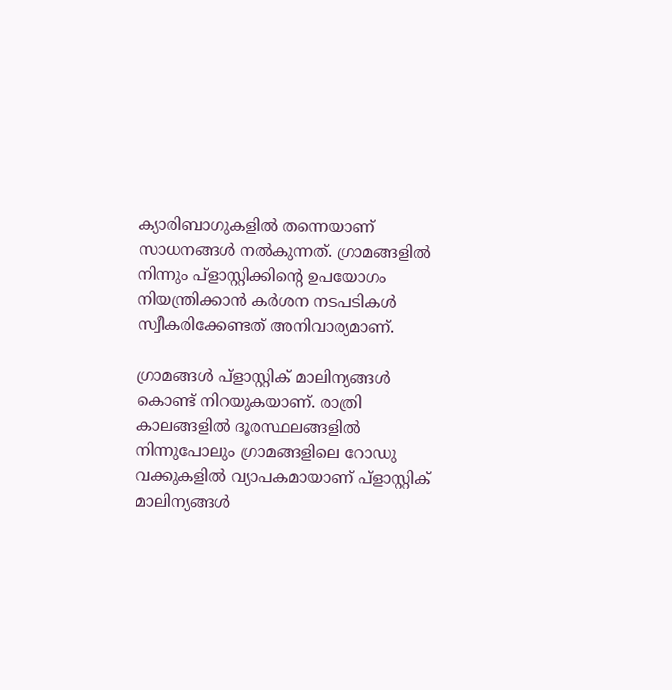ക്യാരിബാഗുകളിൽ തന്നെയാണ് സാധനങ്ങൾ നൽകുന്നത്. ഗ്രാമങ്ങളിൽ നിന്നും പ്ളാസ്റ്റിക്കിന്റെ ഉപയോഗം നിയന്ത്രിക്കാൻ കർശന നടപടികൾ സ്വീകരിക്കേണ്ടത് അനിവാര്യമാണ്.

ഗ്രാമങ്ങൾ പ്ളാസ്റ്റിക് മാലിന്യങ്ങൾ കൊണ്ട് നിറയുകയാണ്. രാത്രി കാലങ്ങളിൽ ദൂരസ്ഥലങ്ങളിൽ നിന്നുപോലും ഗ്രാമങ്ങളിലെ റോഡു വക്കുകളിൽ വ്യാപകമായാണ് പ്ളാസ്റ്റിക് മാലിന്യങ്ങൾ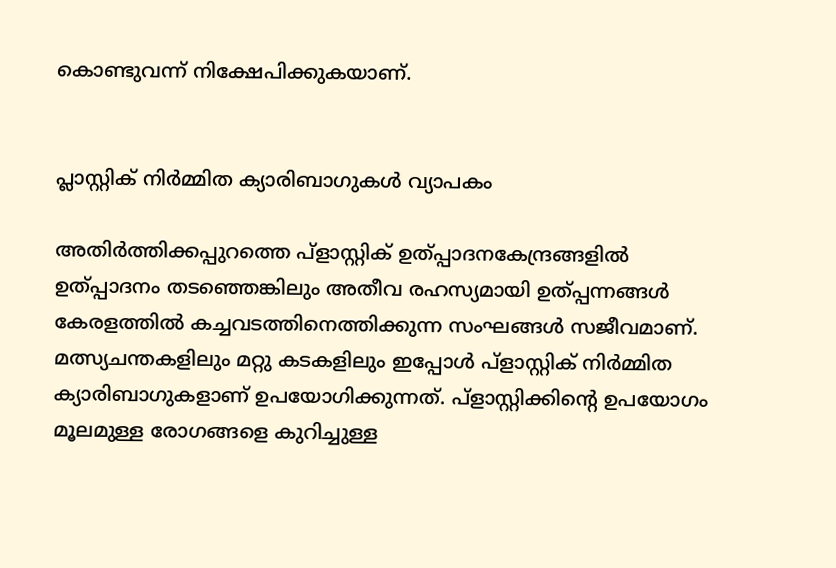കൊണ്ടുവന്ന് നിക്ഷേപിക്കുകയാണ്.


പ്ലാസ്റ്റിക് നിർമ്മിത ക്യാരിബാഗുകൾ വ്യാപകം

അതിർത്തിക്കപ്പുറത്തെ പ്ളാസ്റ്റിക് ഉത്പ്പാദനകേന്ദ്രങ്ങളിൽ ഉത്പ്പാദനം തടഞ്ഞെങ്കിലും അതീവ രഹസ്യമായി ഉത്പ്പന്നങ്ങൾ കേരളത്തിൽ കച്ചവടത്തിനെത്തിക്കുന്ന സംഘങ്ങൾ സജീവമാണ്. മത്സ്യചന്തകളിലും മറ്റു കടകളിലും ഇപ്പോൾ പ്ളാസ്റ്റിക് നിർമ്മിത ക്യാരിബാഗുകളാണ് ഉപയോഗിക്കുന്നത്. പ്ളാസ്റ്റിക്കിന്റെ ഉപയോഗം മൂലമുള്ള രോഗങ്ങളെ കുറിച്ചുള്ള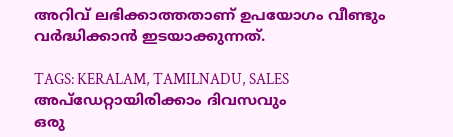അറിവ് ലഭിക്കാത്തതാണ് ഉപയോഗം വീണ്ടും വർദ്ധിക്കാൻ ഇടയാക്കുന്നത്.

TAGS: KERALAM, TAMILNADU, SALES
അപ്ഡേറ്റായിരിക്കാം ദിവസവും
ഒരു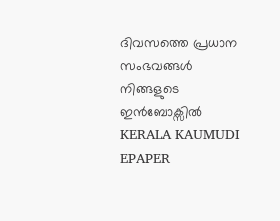ദിവസത്തെ പ്രധാന സംഭവങ്ങൾ നിങ്ങളുടെ ഇൻബോക്സിൽ
KERALA KAUMUDI EPAPER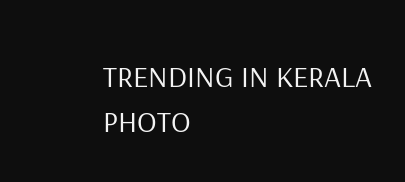TRENDING IN KERALA
PHOTO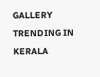GALLERY
TRENDING IN KERALA